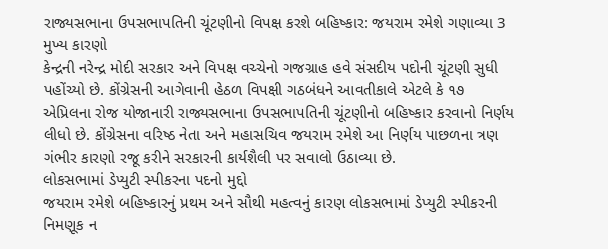રાજ્યસભાના ઉપસભાપતિની ચૂંટણીનો વિપક્ષ કરશે બહિષ્કાર: જયરામ રમેશે ગણાવ્યા 3 મુખ્ય કારણો
કેન્દ્રની નરેન્દ્ર મોદી સરકાર અને વિપક્ષ વચ્ચેનો ગજગ્રાહ હવે સંસદીય પદોની ચૂંટણી સુધી પહોંચ્યો છે. કોંગ્રેસની આગેવાની હેઠળ વિપક્ષી ગઠબંધને આવતીકાલે એટલે કે ૧૭ એપ્રિલના રોજ યોજાનારી રાજ્યસભાના ઉપસભાપતિની ચૂંટણીનો બહિષ્કાર કરવાનો નિર્ણય લીધો છે. કોંગ્રેસના વરિષ્ઠ નેતા અને મહાસચિવ જયરામ રમેશે આ નિર્ણય પાછળના ત્રણ ગંભીર કારણો રજૂ કરીને સરકારની કાર્યશૈલી પર સવાલો ઉઠાવ્યા છે.
લોકસભામાં ડેપ્યુટી સ્પીકરના પદનો મુદ્દો
જયરામ રમેશે બહિષ્કારનું પ્રથમ અને સૌથી મહત્વનું કારણ લોકસભામાં ડેપ્યુટી સ્પીકરની નિમણૂક ન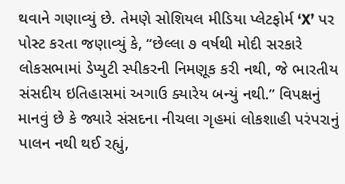થવાને ગણાવ્યું છે. તેમણે સોશિયલ મીડિયા પ્લેટફોર્મ ‘X’ પર પોસ્ટ કરતા જણાવ્યું કે, “છેલ્લા ૭ વર્ષથી મોદી સરકારે લોકસભામાં ડેપ્યુટી સ્પીકરની નિમણૂક કરી નથી, જે ભારતીય સંસદીય ઇતિહાસમાં અગાઉ ક્યારેય બન્યું નથી.” વિપક્ષનું માનવું છે કે જ્યારે સંસદના નીચલા ગૃહમાં લોકશાહી પરંપરાનું પાલન નથી થઈ રહ્યું,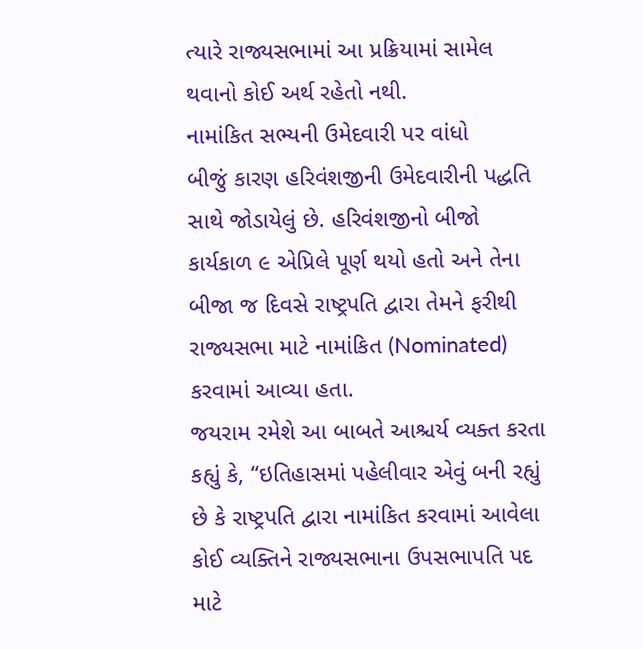ત્યારે રાજ્યસભામાં આ પ્રક્રિયામાં સામેલ થવાનો કોઈ અર્થ રહેતો નથી.
નામાંકિત સભ્યની ઉમેદવારી પર વાંધો
બીજું કારણ હરિવંશજીની ઉમેદવારીની પદ્ધતિ સાથે જોડાયેલું છે. હરિવંશજીનો બીજો કાર્યકાળ ૯ એપ્રિલે પૂર્ણ થયો હતો અને તેના બીજા જ દિવસે રાષ્ટ્રપતિ દ્વારા તેમને ફરીથી રાજ્યસભા માટે નામાંકિત (Nominated) કરવામાં આવ્યા હતા.
જયરામ રમેશે આ બાબતે આશ્ચર્ય વ્યક્ત કરતા કહ્યું કે, “ઇતિહાસમાં પહેલીવાર એવું બની રહ્યું છે કે રાષ્ટ્રપતિ દ્વારા નામાંકિત કરવામાં આવેલા કોઈ વ્યક્તિને રાજ્યસભાના ઉપસભાપતિ પદ માટે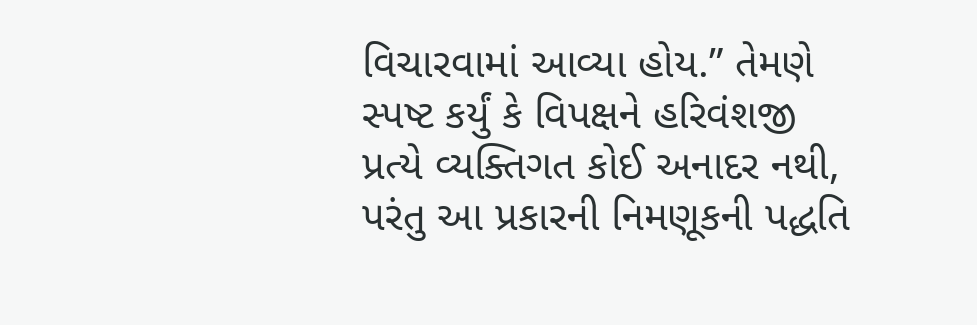વિચારવામાં આવ્યા હોય.” તેમણે સ્પષ્ટ કર્યું કે વિપક્ષને હરિવંશજી પ્રત્યે વ્યક્તિગત કોઈ અનાદર નથી, પરંતુ આ પ્રકારની નિમણૂકની પદ્ધતિ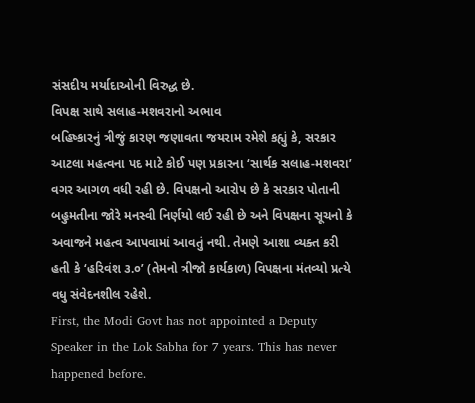સંસદીય મર્યાદાઓની વિરુદ્ધ છે.
વિપક્ષ સાથે સલાહ-મશવરાનો અભાવ
બહિષ્કારનું ત્રીજું કારણ જણાવતા જયરામ રમેશે કહ્યું કે, સરકાર આટલા મહત્વના પદ માટે કોઈ પણ પ્રકારના ‘સાર્થક સલાહ-મશવરા’ વગર આગળ વધી રહી છે. વિપક્ષનો આરોપ છે કે સરકાર પોતાની બહુમતીના જોરે મનસ્વી નિર્ણયો લઈ રહી છે અને વિપક્ષના સૂચનો કે અવાજને મહત્વ આપવામાં આવતું નથી. તેમણે આશા વ્યક્ત કરી હતી કે ‘હરિવંશ ૩.૦’ (તેમનો ત્રીજો કાર્યકાળ) વિપક્ષના મંતવ્યો પ્રત્યે વધુ સંવેદનશીલ રહેશે.
First, the Modi Govt has not appointed a Deputy Speaker in the Lok Sabha for 7 years. This has never happened before.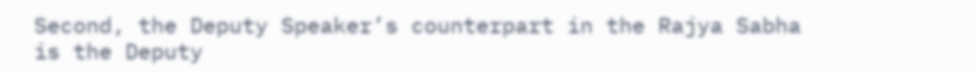Second, the Deputy Speaker’s counterpart in the Rajya Sabha is the Deputy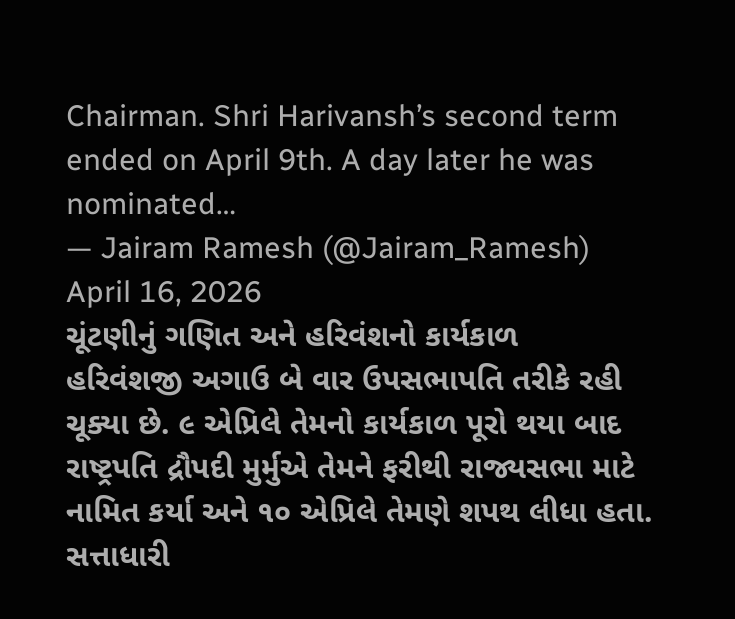Chairman. Shri Harivansh’s second term ended on April 9th. A day later he was nominated…
— Jairam Ramesh (@Jairam_Ramesh) April 16, 2026
ચૂંટણીનું ગણિત અને હરિવંશનો કાર્યકાળ
હરિવંશજી અગાઉ બે વાર ઉપસભાપતિ તરીકે રહી ચૂક્યા છે. ૯ એપ્રિલે તેમનો કાર્યકાળ પૂરો થયા બાદ રાષ્ટ્રપતિ દ્રૌપદી મુર્મુએ તેમને ફરીથી રાજ્યસભા માટે નામિત કર્યા અને ૧૦ એપ્રિલે તેમણે શપથ લીધા હતા. સત્તાધારી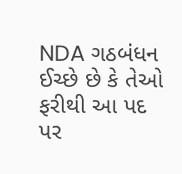NDA ગઠબંધન ઈચ્છે છે કે તેઓ ફરીથી આ પદ પર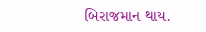બિરાજમાન થાય.